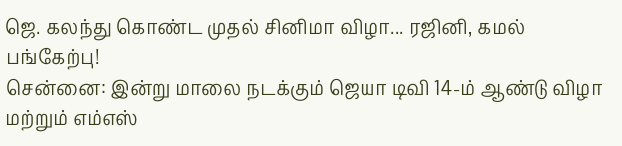ஜெ. கலந்து கொண்ட முதல் சினிமா விழா... ரஜினி, கமல் பங்கேற்பு!
சென்னை: இன்று மாலை நடக்கும் ஜெயா டிவி 14-ம் ஆண்டு விழா மற்றும் எம்எஸ்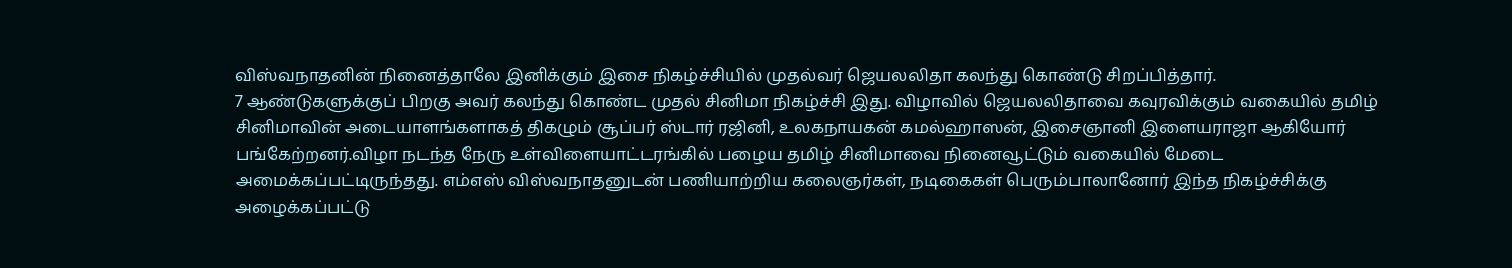விஸ்வநாதனின் நினைத்தாலே இனிக்கும் இசை நிகழ்ச்சியில் முதல்வர் ஜெயலலிதா கலந்து கொண்டு சிறப்பித்தார்.
7 ஆண்டுகளுக்குப் பிறகு அவர் கலந்து கொண்ட முதல் சினிமா நிகழ்ச்சி இது. விழாவில் ஜெயலலிதாவை கவுரவிக்கும் வகையில் தமிழ் சினிமாவின் அடையாளங்களாகத் திகழும் சூப்பர் ஸ்டார் ரஜினி, உலகநாயகன் கமல்ஹாஸன், இசைஞானி இளையராஜா ஆகியோர் பங்கேற்றனர்.விழா நடந்த நேரு உள்விளையாட்டரங்கில் பழைய தமிழ் சினிமாவை நினைவூட்டும் வகையில் மேடை அமைக்கப்பட்டிருந்தது. எம்எஸ் விஸ்வநாதனுடன் பணியாற்றிய கலைஞர்கள், நடிகைகள் பெரும்பாலானோர் இந்த நிகழ்ச்சிக்கு அழைக்கப்பட்டு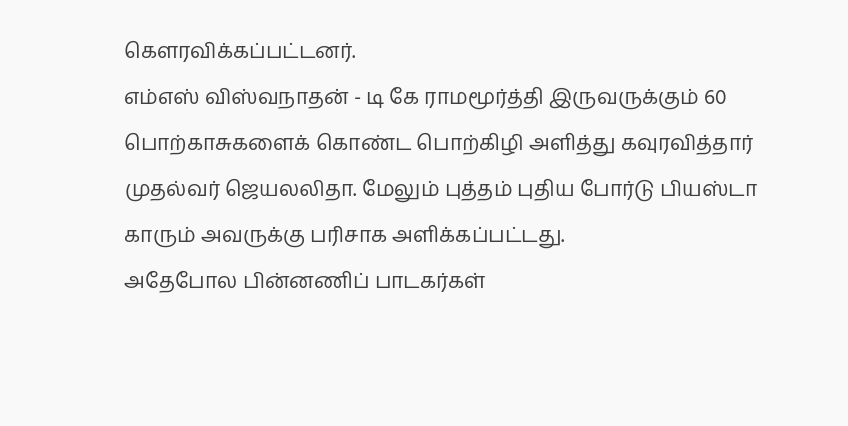கெளரவிக்கப்பட்டனர்.
எம்எஸ் விஸ்வநாதன் - டி கே ராமமூர்த்தி இருவருக்கும் 60 பொற்காசுகளைக் கொண்ட பொற்கிழி அளித்து கவுரவித்தார் முதல்வர் ஜெயலலிதா. மேலும் புத்தம் புதிய போர்டு பியஸ்டா காரும் அவருக்கு பரிசாக அளிக்கப்பட்டது.
அதேபோல பின்னணிப் பாடகர்கள்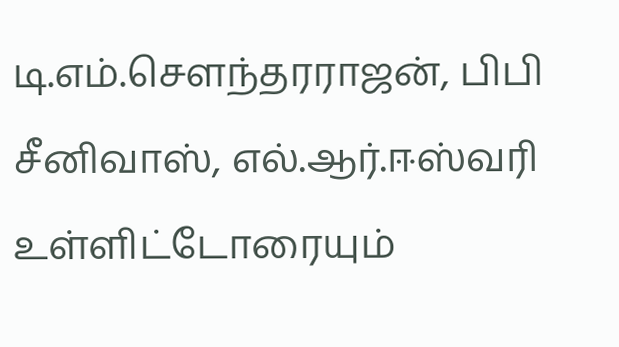டி.எம்.செளந்தரராஜன், பிபி சீனிவாஸ், எல்.ஆர்.ஈஸ்வரி உள்ளிட்டோரையும்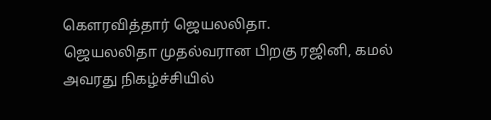கெளரவித்தார் ஜெயலலிதா.
ஜெயலலிதா முதல்வரான பிறகு ரஜினி, கமல் அவரது நிகழ்ச்சியில்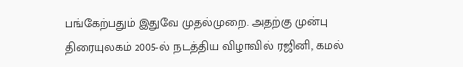பங்கேற்பதும் இதுவே முதல்முறை. அதற்கு முன்பு திரையுலகம் 2005-ல் நடத்திய விழாவில் ரஜினி, கமல்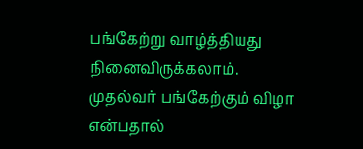பங்கேற்று வாழ்த்தியது நினைவிருக்கலாம்.
முதல்வர் பங்கேற்கும் விழா என்பதால்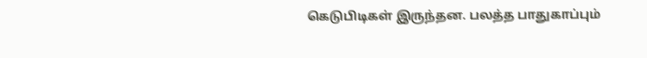கெடுபிடிகள் இருந்தன. பலத்த பாதுகாப்பும்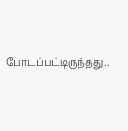போடப்பட்டிருந்தது..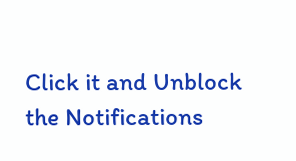Click it and Unblock the Notifications